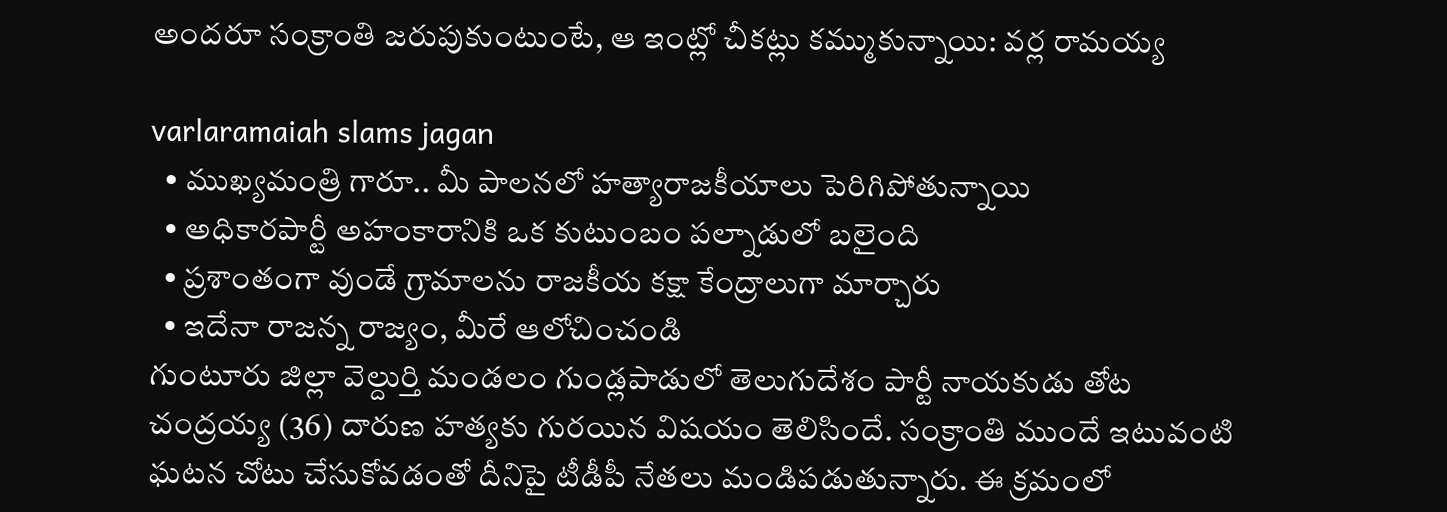అందరూ సంక్రాంతి జరుపుకుంటుంటే, ఆ ఇంట్లో చీకట్లు కమ్ముకున్నాయి: వ‌ర్ల రామ‌య్య‌

varlaramaiah slams jagan
  • ముఖ్య‌మంత్రి గారూ.. మీ పాలనలో హత్యారాజకీయాలు పెరిగిపోతున్నాయి
  • అధికారపార్టీ అహంకారానికి ఒక కుటుంబం పల్నాడులో బలైంది
  • ప్రశాంతంగా వుండే గ్రామాలను రాజకీయ కక్షా కేంద్రాలుగా మార్చారు
  • ఇదేనా రాజన్న రాజ్యం, మీరే ఆలోచించండి
గుంటూరు జిల్లా వెల్దుర్తి మండలం గుండ్లపాడులో తెలుగుదేశం పార్టీ నాయకుడు తోట చంద్రయ్య (36) దారుణ హత్యకు గురయిన విష‌యం తెలిసిందే. సంక్రాంతి ముందే ఇటువంటి ఘ‌ట‌న చోటు చేసుకోవ‌డంతో దీనిపై టీడీపీ నేత‌లు మండిప‌డుతున్నారు. ఈ క్రమంలో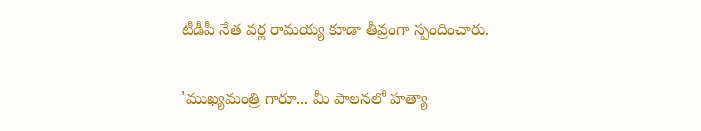టీడీపీ నేత వ‌ర్ల రామ‌య్య కూడా తీవ్రంగా స్పందించారు.

'ముఖ్యమంత్రి గారూ... మీ పాలనలో హత్యా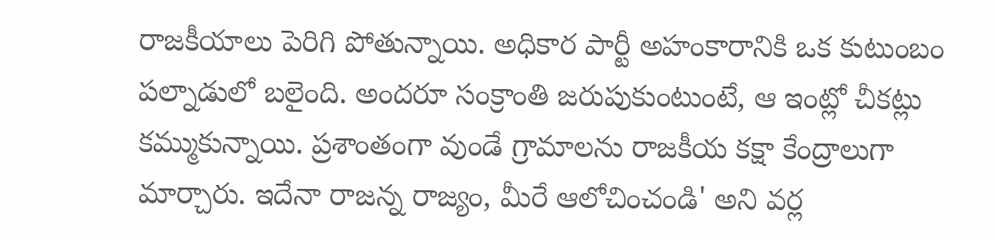రాజకీయాలు పెరిగి పోతున్నాయి. అధికార పార్టీ అహంకారానికి ఒక కుటుంబం పల్నాడులో బలైంది. అందరూ సంక్రాంతి జరుపుకుంటుంటే, ఆ ఇంట్లో చీకట్లు కమ్ముకున్నాయి. ప్రశాంతంగా వుండే గ్రామాలను రాజకీయ కక్షా కేంద్రాలుగా మార్చారు. ఇదేనా రాజన్న రాజ్యం, మీరే ఆలోచించండి' అని వ‌ర్ల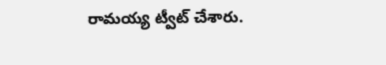రామ‌య్య ట్వీట్ చేశారు.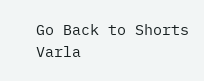Go Back to Shorts
Varla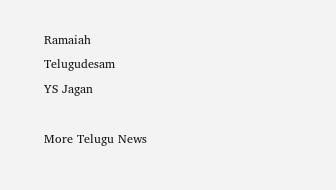Ramaiah
Telugudesam
YS Jagan

More Telugu News